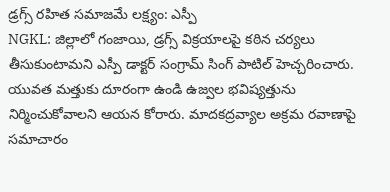డ్రగ్స్ రహిత సమాజమే లక్ష్యం: ఎస్పీ
NGKL: జిల్లాలో గంజాయి, డ్రగ్స్ విక్రయాలపై కఠిన చర్యలు తీసుకుంటామని ఎస్పీ డాక్టర్ సంగ్రామ్ సింగ్ పాటిల్ హెచ్చరించారు. యువత మత్తుకు దూరంగా ఉండి ఉజ్వల భవిష్యత్తును నిర్మించుకోవాలని ఆయన కోరారు. మాదకద్రవ్యాల అక్రమ రవాణాపై సమాచారం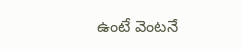ఉంటే వెంటనే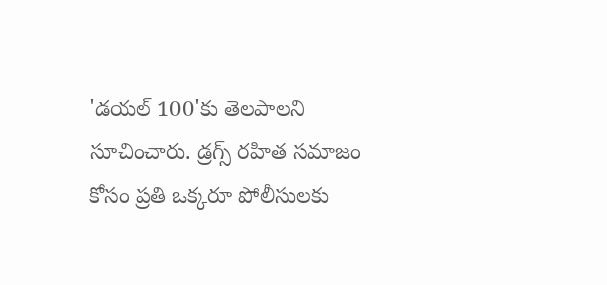'డయల్ 100'కు తెలపాలని సూచించారు. డ్రగ్స్ రహిత సమాజం కోసం ప్రతి ఒక్కరూ పోలీసులకు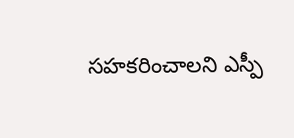సహకరించాలని ఎస్పీ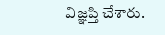విజ్ఞప్తి చేశారు.